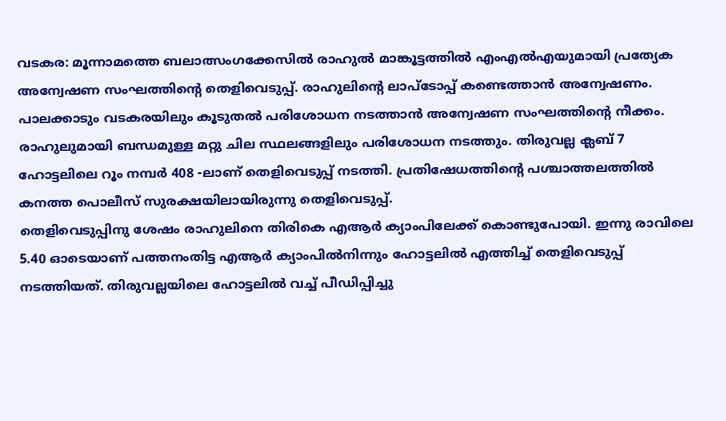വടകര: മൂന്നാമത്തെ ബലാത്സംഗക്കേസിൽ രാഹുൽ മാങ്കൂട്ടത്തിൽ എംഎൽഎയുമായി പ്രത്യേക അന്വേഷണ സംഘത്തിന്റെ തെളിവെടുപ്പ്. രാഹുലിന്റെ ലാപ്ടോപ്പ് കണ്ടെത്താൻ അന്വേഷണം. പാലക്കാടും വടകരയിലും കൂടുതൽ പരിശോധന നടത്താൻ അന്വേഷണ സംഘത്തിന്റെ നീക്കം. രാഹുലുമായി ബന്ധമുള്ള മറ്റു ചില സ്ഥലങ്ങളിലും പരിശോധന നടത്തും. തിരുവല്ല ക്ലബ് 7 ഹോട്ടലിലെ റൂം നമ്പർ 408 -ലാണ് തെളിവെടുപ്പ് നടത്തി. പ്രതിഷേധത്തിന്റെ പശ്ചാത്തലത്തിൽ കനത്ത പൊലീസ് സുരക്ഷയിലായിരുന്നു തെളിവെടുപ്പ്.
തെളിവെടുപ്പിനു ശേഷം രാഹുലിനെ തിരികെ എആർ ക്യാംപിലേക്ക് കൊണ്ടുപോയി. ഇന്നു രാവിലെ 5.40 ഓടെയാണ് പത്തനംതിട്ട എആർ ക്യാംപിൽനിന്നും ഹോട്ടലിൽ എത്തിച്ച് തെളിവെടുപ്പ് നടത്തിയത്. തിരുവല്ലയിലെ ഹോട്ടലിൽ വച്ച് പീഡിപ്പിച്ചു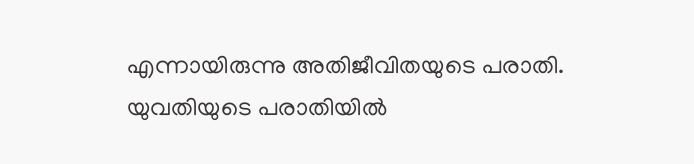എന്നായിരുന്നു അതിജീവിതയുടെ പരാതി. യുവതിയുടെ പരാതിയിൽ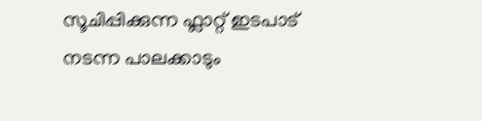സൂചിപ്പിക്കുന്ന ഫ്ലാറ്റ് ഇടപാട് നടന്ന പാലക്കാടും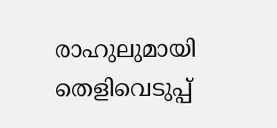രാഹുലുമായി തെളിവെടുപ്പ്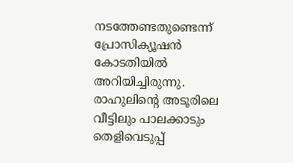നടത്തേണ്ടതുണ്ടെന്ന് പ്രോസിക്യൂഷൻ കോടതിയിൽ അറിയിച്ചിരുന്നു. രാഹുലിന്റെ അടൂരിലെ വീട്ടിലും പാലക്കാടും തെളിവെടുപ്പ്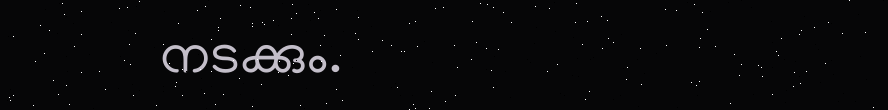നടക്കും.